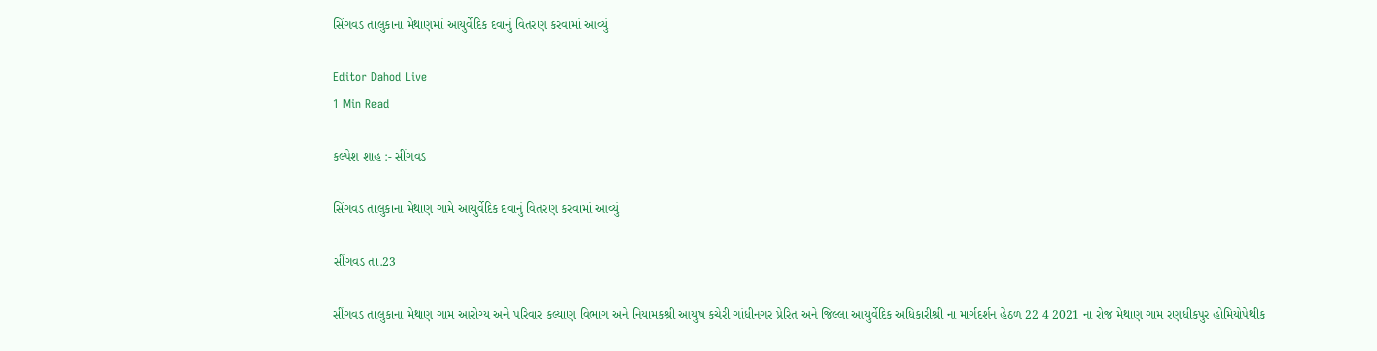સિંગવડ તાલુકાના મેથાણમાં આયુર્વેદિક દવાનું વિતરણ કરવામાં આવ્યું

Editor Dahod Live
1 Min Read

કલ્પેશ શાહ :- સીંગવડ

સિંગવડ તાલુકાના મેથાણ ગામે આયુર્વેદિક દવાનું વિતરણ કરવામાં આવ્યું

સીંગવડ તા.23

સીંગવડ તાલુકાના મેથાણ ગામ આરોગ્ય અને પરિવાર કલ્યાણ વિભાગ અને નિયામકશ્રી આયુષ કચેરી ગાંધીનગર પ્રેરિત અને જિલ્લા આયુર્વેદિક અધિકારીશ્રી ના માર્ગદર્શન હેઠળ 22 4 2021 ના રોજ મેથાણ ગામ રણધીકપુર હોમિયોપેથીક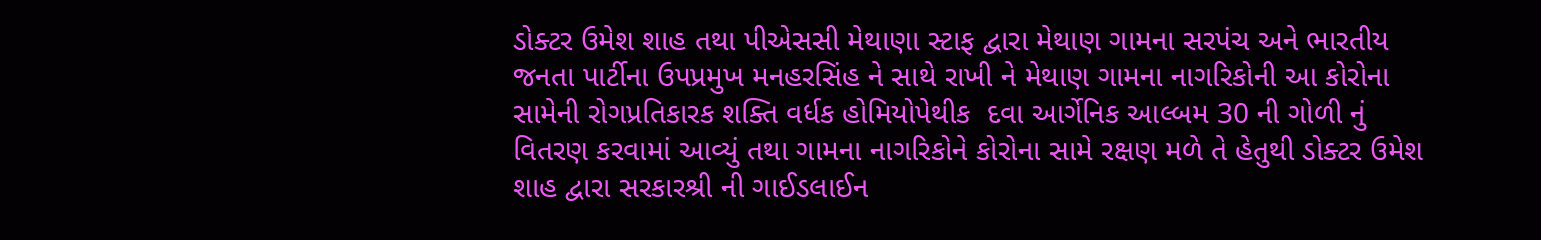ડોક્ટર ઉમેશ શાહ તથા પીએસસી મેથાણા સ્ટાફ દ્વારા મેથાણ ગામના સરપંચ અને ભારતીય જનતા પાર્ટીના ઉપપ્રમુખ મનહરસિંહ ને સાથે રાખી ને મેથાણ ગામના નાગરિકોની આ કોરોના સામેની રોગપ્રતિકારક શક્તિ વર્ધક હોમિયોપેથીક  દવા આર્ગેનિક આલ્બમ 30 ની ગોળી નું વિતરણ કરવામાં આવ્યું તથા ગામના નાગરિકોને કોરોના સામે રક્ષણ મળે તે હેતુથી ડોક્ટર ઉમેશ શાહ દ્વારા સરકારશ્રી ની ગાઈડલાઈન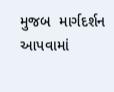મુજબ  માર્ગદર્શન  આપવામાં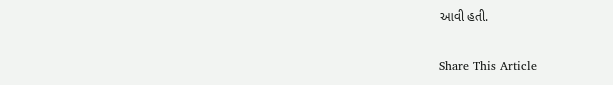આવી હતી.

Share This Article